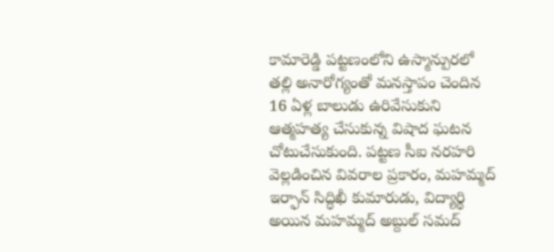కామారెడ్డి పట్టణంలోని ఉస్మాన్పురలో తల్లి అనారోగ్యంతో మనస్తాపం చెందిన 16 ఏళ్ల బాలుడు ఉరివేసుకుని ఆత్మహత్య చేసుకున్న విషాద ఘటన చోటుచేసుకుంది. పట్టణ సీఐ నరహరి వెల్లడించిన వివరాల ప్రకారం, మహమ్మద్ ఇర్ఫాన్ సిద్ధిఖీ కుమారుడు, విద్యార్థి అయిన మహమ్మద్ అబ్దుల్ సమద్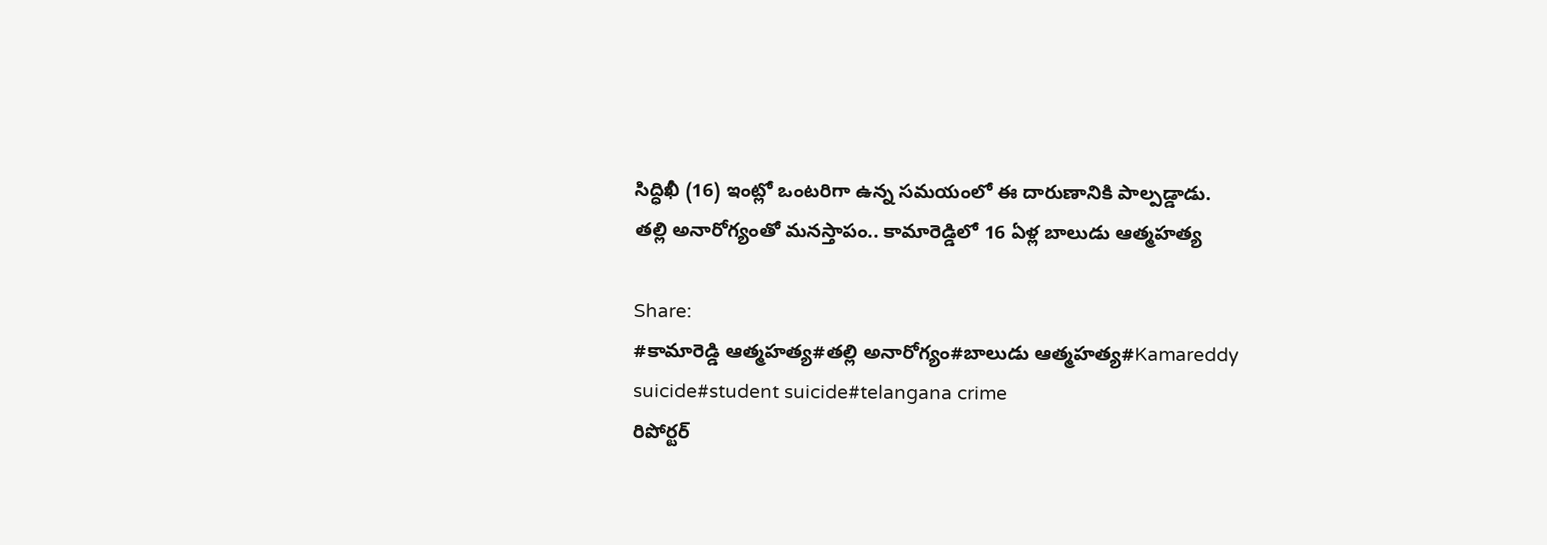సిద్ధిఖీ (16) ఇంట్లో ఒంటరిగా ఉన్న సమయంలో ఈ దారుణానికి పాల్పడ్డాడు.
తల్లి అనారోగ్యంతో మనస్తాపం.. కామారెడ్డిలో 16 ఏళ్ల బాలుడు ఆత్మహత్య

Share:
#కామారెడ్డి ఆత్మహత్య#తల్లి అనారోగ్యం#బాలుడు ఆత్మహత్య#Kamareddy suicide#student suicide#telangana crime
రిపోర్టర్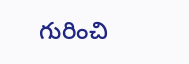గురించి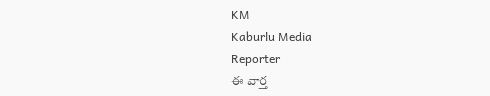KM
Kaburlu Media
Reporter
ఈ వార్త